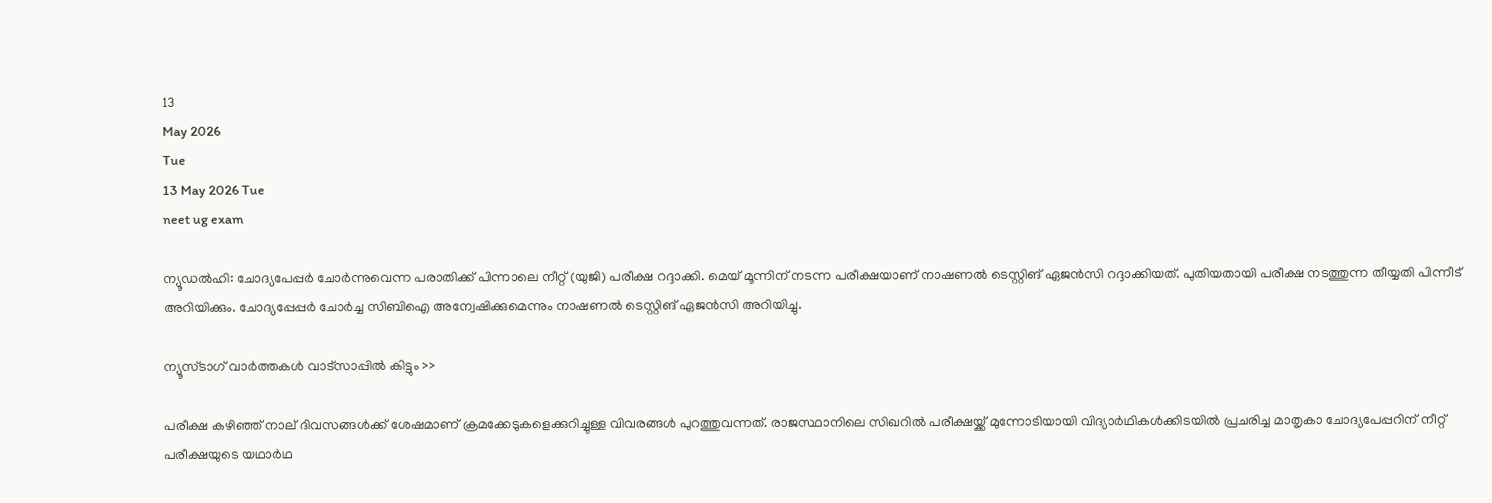13
May 2026
Tue
13 May 2026 Tue
neet ug exam

ന്യൂഡല്‍ഹി: ചോദ്യപേപ്പര്‍ ചോര്‍ന്നുവെന്ന പരാതിക്ക് പിന്നാലെ നീറ്റ് (യുജി) പരീക്ഷ റദ്ദാക്കി. മെയ് മൂന്നിന് നടന്ന പരീക്ഷയാണ് നാഷണല്‍ ടെസ്റ്റിങ് ഏജന്‍സി റദ്ദാക്കിയത്. പുതിയതായി പരീക്ഷ നടത്തുന്ന തീയ്യതി പിന്നീട് അറിയിക്കും. ചോദ്യപ്പേപ്പര്‍ ചോര്‍ച്ച സിബിഐ അന്വേഷിക്കുമെന്നും നാഷണല്‍ ടെസ്റ്റിങ് ഏജന്‍സി അറിയിച്ചു.

ന്യൂസ്ടാഗ് വാര്‍ത്തകള്‍ വാട്‌സാപ്പില്‍ കിട്ടും >>

പരീക്ഷ കഴിഞ്ഞ് നാല് ദിവസങ്ങള്‍ക്ക് ശേഷമാണ് ക്രമക്കേടുകളെക്കുറിച്ചുള്ള വിവരങ്ങള്‍ പുറത്തുവന്നത്. രാജസ്ഥാനിലെ സിഖറില്‍ പരീക്ഷയ്ക്ക് മുന്നോടിയായി വിദ്യാര്‍ഥികള്‍ക്കിടയില്‍ പ്രചരിച്ച മാതൃകാ ചോദ്യപേപ്പറിന് നീറ്റ് പരീക്ഷയുടെ യഥാര്‍ഥ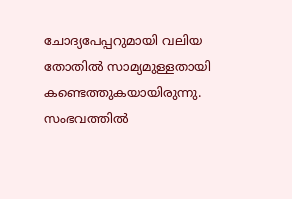ചോദ്യപേപ്പറുമായി വലിയ തോതില്‍ സാമ്യമുള്ളതായി കണ്ടെത്തുകയായിരുന്നു. സംഭവത്തില്‍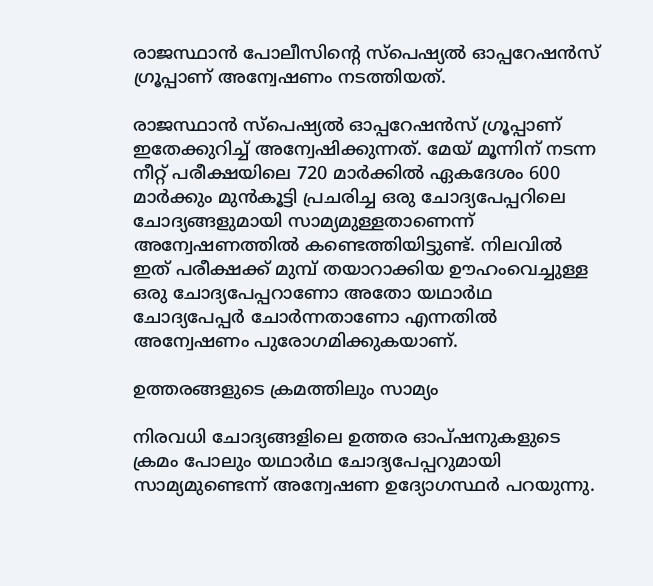രാജസ്ഥാന്‍ പോലീസിന്റെ സ്പെഷ്യല്‍ ഓപ്പറേഷന്‍സ് ഗ്രൂപ്പാണ് അന്വേഷണം നടത്തിയത്.

രാജസ്ഥാന്‍ സ്പെഷ്യല്‍ ഓപ്പറേഷന്‍സ് ഗ്രൂപ്പാണ് ഇതേക്കുറിച്ച് അന്വേഷിക്കുന്നത്. മേയ് മൂന്നിന് നടന്ന നീറ്റ് പരീക്ഷയിലെ 720 മാര്‍ക്കില്‍ ഏകദേശം 600 മാര്‍ക്കും മുന്‍കൂട്ടി പ്രചരിച്ച ഒരു ചോദ്യപേപ്പറിലെ ചോദ്യങ്ങളുമായി സാമ്യമുള്ളതാണെന്ന് അന്വേഷണത്തില്‍ കണ്ടെത്തിയിട്ടുണ്ട്. നിലവില്‍ ഇത് പരീക്ഷക്ക് മുമ്പ് തയാറാക്കിയ ഊഹംവെച്ചുള്ള ഒരു ചോദ്യപേപ്പറാണോ അതോ യഥാര്‍ഥ ചോദ്യപേപ്പര്‍ ചോര്‍ന്നതാണോ എന്നതില്‍ അന്വേഷണം പുരോഗമിക്കുകയാണ്.

ഉത്തരങ്ങളുടെ ക്രമത്തിലും സാമ്യം

നിരവധി ചോദ്യങ്ങളിലെ ഉത്തര ഓപ്ഷനുകളുടെ ക്രമം പോലും യഥാര്‍ഥ ചോദ്യപേപ്പറുമായി സാമ്യമുണ്ടെന്ന് അന്വേഷണ ഉദ്യോഗസ്ഥര്‍ പറയുന്നു.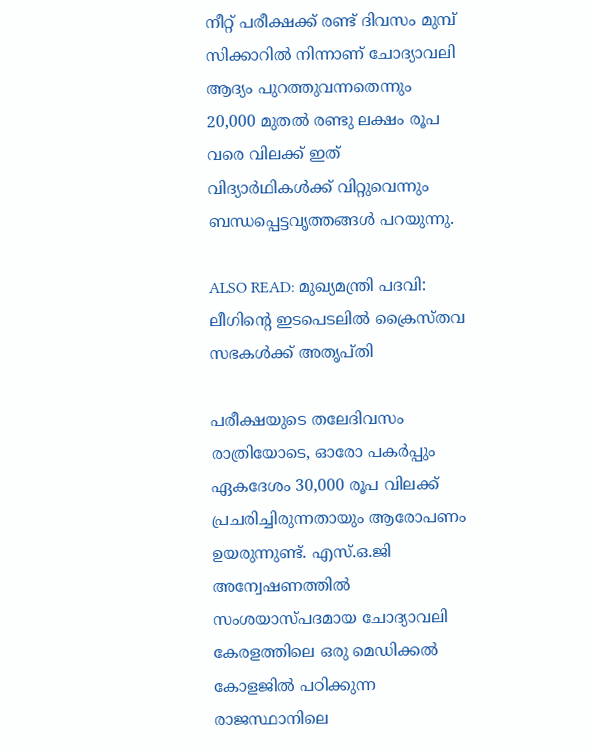നീറ്റ് പരീക്ഷക്ക് രണ്ട് ദിവസം മുമ്പ് സിക്കാറില്‍ നിന്നാണ് ചോദ്യാവലി ആദ്യം പുറത്തുവന്നതെന്നും 20,000 മുതല്‍ രണ്ടു ലക്ഷം രൂപ വരെ വിലക്ക് ഇത് വിദ്യാര്‍ഥികള്‍ക്ക് വിറ്റുവെന്നും ബന്ധപ്പെട്ടവൃത്തങ്ങള്‍ പറയുന്നു.

ALSO READ: മുഖ്യമന്ത്രി പദവി: ലീഗിന്റെ ഇടപെടലില്‍ ക്രൈസ്തവ സഭകള്‍ക്ക് അതൃപ്തി

പരീക്ഷയുടെ തലേദിവസം രാത്രിയോടെ, ഓരോ പകര്‍പ്പും ഏകദേശം 30,000 രൂപ വിലക്ക് പ്രചരിച്ചിരുന്നതായും ആരോപണം ഉയരുന്നുണ്ട്. എസ്.ഒ.ജി അന്വേഷണത്തില്‍ സംശയാസ്പദമായ ചോദ്യാവലി കേരളത്തിലെ ഒരു മെഡിക്കല്‍ കോളജില്‍ പഠിക്കുന്ന രാജസ്ഥാനിലെ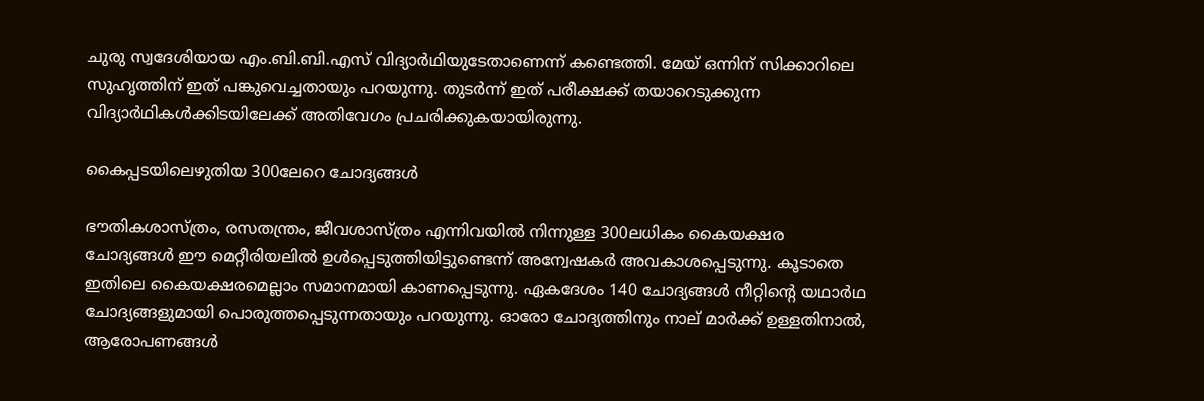ചുരു സ്വദേശിയായ എം.ബി.ബി.എസ് വിദ്യാര്‍ഥിയുടേതാണെന്ന് കണ്ടെത്തി. മേയ് ഒന്നിന് സിക്കാറിലെ സുഹൃത്തിന് ഇത് പങ്കുവെച്ചതായും പറയുന്നു. തുടര്‍ന്ന് ഇത് പരീക്ഷക്ക് തയാറെടുക്കുന്ന വിദ്യാര്‍ഥികള്‍ക്കിടയിലേക്ക് അതിവേഗം പ്രചരിക്കുകയായിരുന്നു.

കൈപ്പടയിലെഴുതിയ 300ലേറെ ചോദ്യങ്ങള്‍

ഭൗതികശാസ്ത്രം, രസതന്ത്രം, ജീവശാസ്ത്രം എന്നിവയില്‍ നിന്നുള്ള 300ലധികം കൈയക്ഷര ചോദ്യങ്ങള്‍ ഈ മെറ്റീരിയലില്‍ ഉള്‍പ്പെടുത്തിയിട്ടുണ്ടെന്ന് അന്വേഷകര്‍ അവകാശപ്പെടുന്നു. കൂടാതെ ഇതിലെ കൈയക്ഷരമെല്ലാം സമാനമായി കാണപ്പെടുന്നു. ഏകദേശം 140 ചോദ്യങ്ങള്‍ നീറ്റിന്റെ യഥാര്‍ഥ ചോദ്യങ്ങളുമായി പൊരുത്തപ്പെടുന്നതായും പറയുന്നു. ഓരോ ചോദ്യത്തിനും നാല് മാര്‍ക്ക് ഉള്ളതിനാല്‍, ആരോപണങ്ങള്‍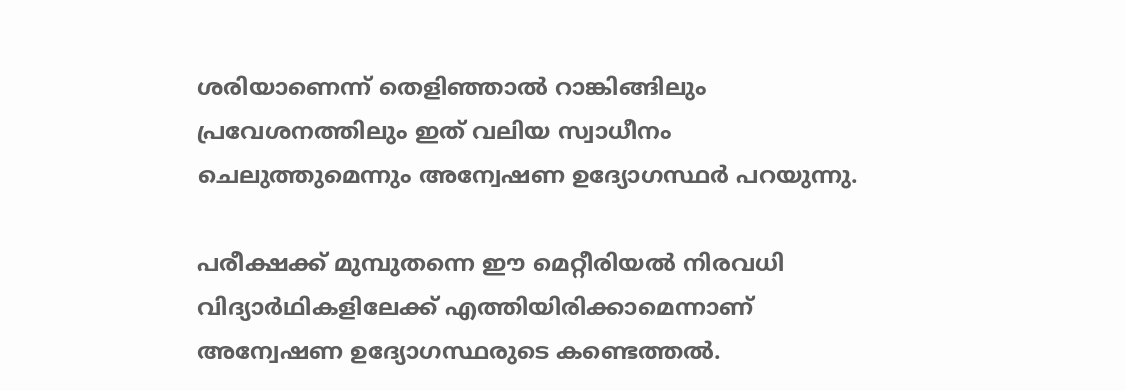ശരിയാണെന്ന് തെളിഞ്ഞാല്‍ റാങ്കിങ്ങിലും പ്രവേശനത്തിലും ഇത് വലിയ സ്വാധീനം ചെലുത്തുമെന്നും അന്വേഷണ ഉദ്യോഗസ്ഥര്‍ പറയുന്നു.

പരീക്ഷക്ക് മുമ്പുതന്നെ ഈ മെറ്റീരിയല്‍ നിരവധി വിദ്യാര്‍ഥികളിലേക്ക് എത്തിയിരിക്കാമെന്നാണ് അന്വേഷണ ഉദ്യോഗസ്ഥരുടെ കണ്ടെത്തല്‍.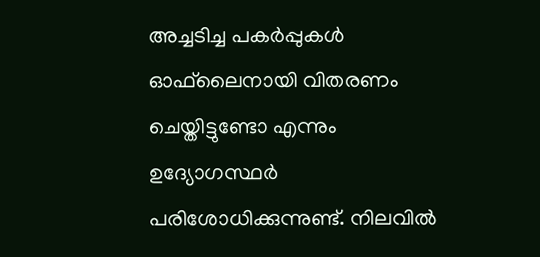അച്ചടിച്ച പകര്‍പ്പുകള്‍ ഓഫ്‌ലൈനായി വിതരണം ചെയ്തിട്ടുണ്ടോ എന്നും ഉദ്യോഗസ്ഥര്‍ പരിശോധിക്കുന്നുണ്ട്. നിലവില്‍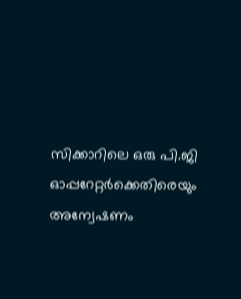സിക്കാറിലെ ഒരു പി.ജി ഓപ്പറേറ്റര്‍ക്കെതിരെയും അന്വേഷണം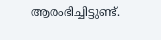ആരംഭിച്ചിട്ടുണ്ട്.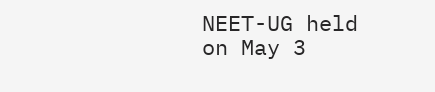NEET-UG held on May 3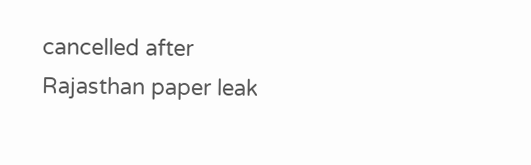cancelled after Rajasthan paper leak